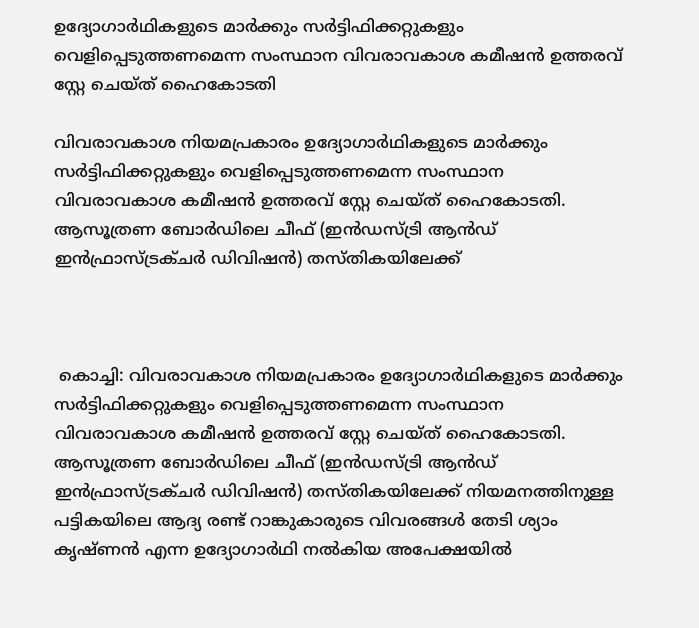ഉദ്യോഗാർഥികളുടെ മാർക്കും സർട്ടിഫിക്കറ്റുകളും വെളിപ്പെടുത്തണമെന്ന സംസ്ഥാന വിവരാവകാശ കമീഷൻ ഉത്തരവ് സ്റ്റേ ചെയ്ത് ഹൈകോടതി

വിവരാവകാശ നിയമപ്രകാരം ഉദ്യോഗാർഥികളുടെ മാർക്കും സർട്ടിഫിക്കറ്റുകളും വെളിപ്പെടുത്തണമെന്ന സംസ്ഥാന വിവരാവകാശ കമീഷൻ ഉത്തരവ് സ്റ്റേ ചെയ്ത് ഹൈകോടതി. ആസൂത്രണ ബോർഡിലെ ചീഫ് (ഇൻഡസ്ട്രി ആൻഡ് ഇൻഫ്രാസ്ട്രക്ചർ ഡിവിഷൻ) തസ്തികയിലേക്ക്



 കൊച്ചി: വിവരാവകാശ നിയമപ്രകാരം ഉദ്യോഗാർഥികളുടെ മാർക്കും സർട്ടിഫിക്കറ്റുകളും വെളിപ്പെടുത്തണമെന്ന സംസ്ഥാന വിവരാവകാശ കമീഷൻ ഉത്തരവ് സ്റ്റേ ചെയ്ത് ഹൈകോടതി. ആസൂത്രണ ബോർഡിലെ ചീഫ് (ഇൻഡസ്ട്രി ആൻഡ് ഇൻഫ്രാസ്ട്രക്ചർ ഡിവിഷൻ) തസ്തികയിലേക്ക് നിയമനത്തിനുള്ള പട്ടികയിലെ ആദ്യ രണ്ട് റാങ്കുകാരുടെ വിവരങ്ങൾ തേടി ശ്യാം കൃഷ്ണൻ എന്ന ഉദ്യോഗാർഥി നൽകിയ അപേക്ഷയിൽ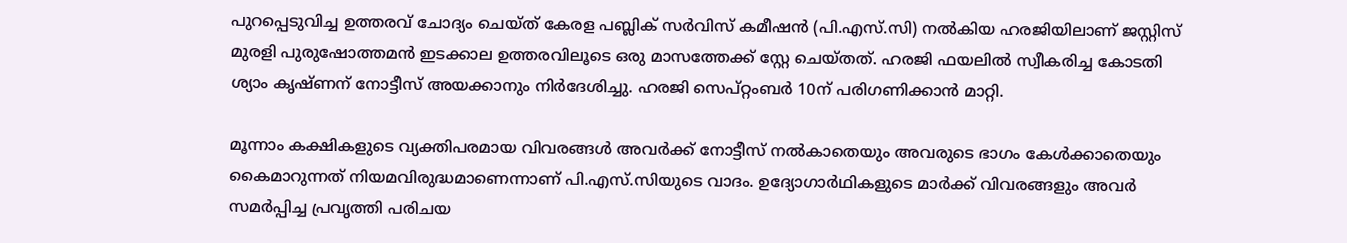പുറപ്പെടുവിച്ച ഉത്തരവ് ചോദ്യം ചെയ്ത് കേരള പബ്ലിക് സർവിസ് കമീഷൻ (പി.എസ്.സി) നൽകിയ ഹരജിയിലാണ് ജസ്റ്റിസ് മുരളി പുരുഷോത്തമൻ ഇടക്കാല ഉത്തരവിലൂടെ ഒരു മാസത്തേക്ക് സ്റ്റേ ചെയ്തത്. ഹരജി ഫയലിൽ സ്വീകരിച്ച കോടതി ശ്യാം കൃഷ്ണന് നോട്ടീസ് അയക്കാനും നിർദേശിച്ചു. ഹരജി സെപ്റ്റംബർ 10ന് പരിഗണിക്കാൻ മാറ്റി.

മൂന്നാം കക്ഷികളുടെ വ്യക്തിപരമായ വിവരങ്ങൾ അവർക്ക് നോട്ടീസ് നൽകാതെയും അവരുടെ ഭാഗം കേൾക്കാതെയും കൈമാറുന്നത് നിയമവിരുദ്ധമാണെന്നാണ് പി.എസ്.സിയുടെ വാദം. ഉദ്യോഗാർഥികളുടെ മാർക്ക് വിവരങ്ങളും അവർ സമർപ്പിച്ച പ്രവൃത്തി പരിചയ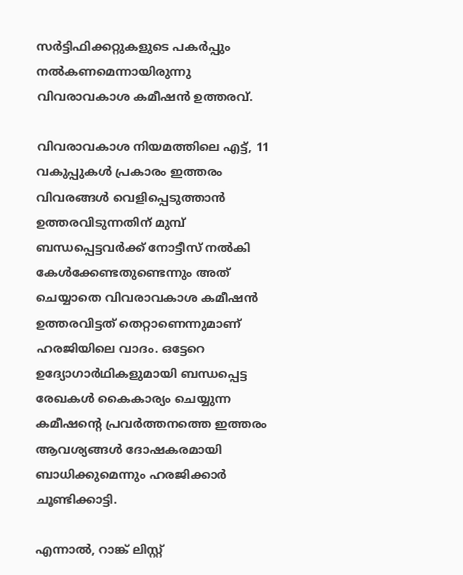സർട്ടിഫിക്കറ്റുകളുടെ പകർപ്പും നൽകണമെന്നായിരുന്നു വിവരാവകാശ കമീഷൻ ഉത്തരവ്.

വിവരാവകാശ നിയമത്തിലെ എട്ട്, 11 വകുപ്പുകൾ പ്രകാരം ഇത്തരം വിവരങ്ങൾ വെളിപ്പെടുത്താൻ ഉത്തരവിടുന്നതിന് മുമ്പ് ബന്ധപ്പെട്ടവർക്ക് നോട്ടീസ് നൽകി കേൾക്കേണ്ടതുണ്ടെന്നും അത് ചെയ്യാതെ വിവരാവകാശ കമീഷൻ ഉത്തരവിട്ടത് തെറ്റാണെന്നുമാണ് ഹരജിയിലെ വാദം. ഒട്ടേറെ ഉദ്യോഗാർഥികളുമായി ബന്ധപ്പെട്ട രേഖകൾ കൈകാര്യം ചെയ്യുന്ന കമീഷന്‍റെ പ്രവർത്തനത്തെ ഇത്തരം ആവശ്യങ്ങൾ ദോഷകരമായി ബാധിക്കുമെന്നും ഹരജിക്കാർ ചൂണ്ടിക്കാട്ടി.

എന്നാൽ, റാങ്ക് ലിസ്റ്റ്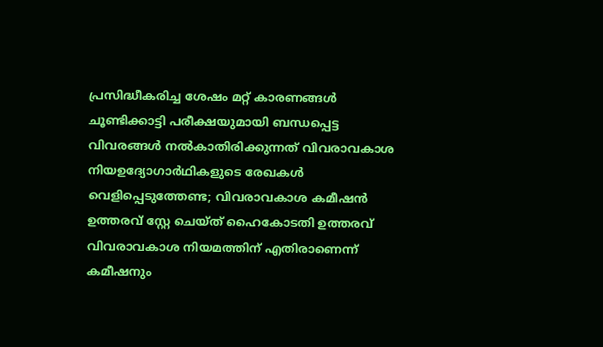പ്രസിദ്ധീകരിച്ച ശേഷം മറ്റ് കാരണങ്ങൾ ചൂണ്ടിക്കാട്ടി പരീക്ഷയുമായി ബന്ധപ്പെട്ട വിവരങ്ങൾ നൽകാതിരിക്കുന്നത് വിവരാവകാശ നിയഉദ്യോഗാർഥികളുടെ രേഖകൾ വെളിപ്പെടുത്തേണ്ട; വിവരാവകാശ കമീഷൻ ഉത്തരവ് സ്റ്റേ ചെയ്ത് ഹൈകോടതി ഉത്തരവ് വിവരാവകാശ നിയമത്തിന് എതിരാണെന്ന് കമീഷനും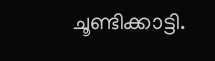ചൂണ്ടിക്കാട്ടി.